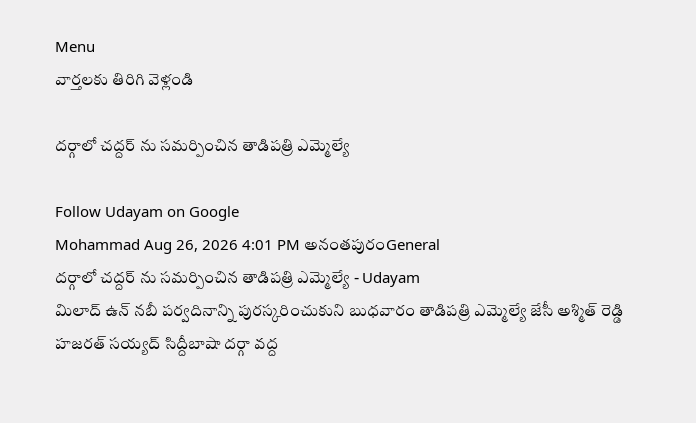Menu
వార్తలకు తిరిగి వెళ్లండి

దర్గాలో చద్దర్ ను సమర్పించిన తాడిపత్రి ఎమ్మెల్యే

Follow Udayam on Google
Mohammad Aug 26, 2026 4:01 PM అనంతపురంGeneral
దర్గాలో చద్దర్ ను సమర్పించిన తాడిపత్రి ఎమ్మెల్యే - Udayam
మిలాద్ ఉన్ నబీ పర్వదినాన్ని పురస్కరించుకుని బుధవారం తాడిపత్రి ఎమ్మెల్యే జేసీ అశ్మిత్ రెడ్డి హజరత్ సయ్యద్ సిద్దీబాషా దర్గా వద్ద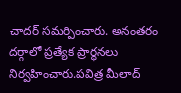చాదర్ సమర్పించారు. అనంతరం దర్గాలో ప్రత్యేక ప్రార్థనలు నిర్వహించారు.పవిత్ర మీలాద్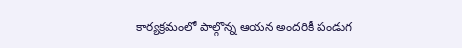కార్యక్రమంలో పాల్గొన్న ఆయన అందరికీ పండుగ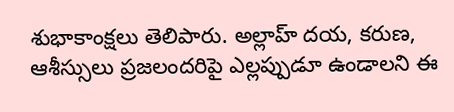శుభాకాంక్షలు తెలిపారు. అల్లాహ్ దయ, కరుణ, ఆశీస్సులు ప్రజలందరిపై ఎల్లప్పుడూ ఉండాలని ఈ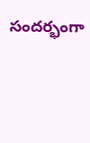సందర్భంగా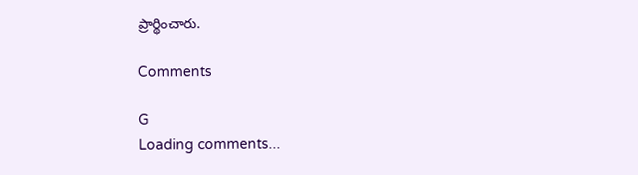ప్రార్థించారు.

Comments

G
Loading comments...